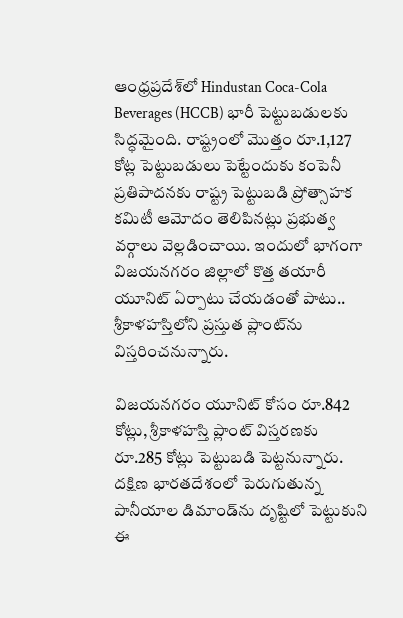ఆంధ్రప్రదేశ్‌లో Hindustan Coca-Cola Beverages (HCCB) భారీ పెట్టుబడులకు సిద్ధమైంది. రాష్ట్రంలో మొత్తం రూ.1,127 కోట్ల పెట్టుబడులు పెట్టేందుకు కంపెనీ ప్రతిపాదనకు రాష్ట్ర పెట్టుబడి ప్రోత్సాహక కమిటీ ఆమోదం తెలిపినట్లు ప్రభుత్వ వర్గాలు వెల్లడించాయి. ఇందులో భాగంగా విజయనగరం జిల్లాలో కొత్త తయారీ యూనిట్‌ ఏర్పాటు చేయడంతో పాటు.. శ్రీకాళహస్తిలోని ప్రస్తుత ప్లాంట్‌ను విస్తరించనున్నారు.

విజయనగరం యూనిట్‌ కోసం రూ.842 కోట్లు, శ్రీకాళహస్తి ప్లాంట్‌ విస్తరణకు రూ.285 కోట్లు పెట్టుబడి పెట్టనున్నారు. దక్షిణ భారతదేశంలో పెరుగుతున్న పానీయాల డిమాండ్‌ను దృష్టిలో పెట్టుకుని ఈ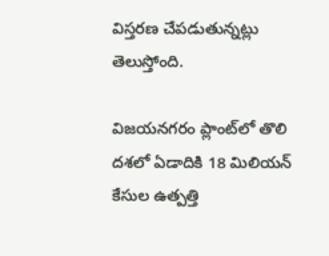విస్తరణ చేపడుతున్నట్లు తెలుస్తోంది.

విజయనగరం ప్లాంట్‌లో తొలి దశలో ఏడాదికి 18 మిలియన్ కేసుల ఉత్పత్తి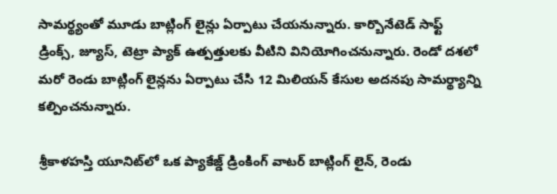సామర్థ్యంతో మూడు బాట్లింగ్ లైన్లు ఏర్పాటు చేయనున్నారు. కార్బొనేటెడ్‌ సాఫ్ట్‌ డ్రింక్స్‌, జ్యూస్‌, టెట్రా ప్యాక్‌ ఉత్పత్తులకు వీటిని వినియోగించనున్నారు. రెండో దశలో మరో రెండు బాట్లింగ్ లైన్లను ఏర్పాటు చేసి 12 మిలియన్ కేసుల అదనపు సామర్థ్యాన్ని కల్పించనున్నారు.

శ్రీకాళహస్తి యూనిట్‌లో ఒక ప్యాకేజ్డ్ డ్రింకింగ్ వాటర్‌ బాట్లింగ్ లైన్‌, రెండు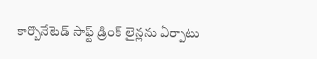కార్బొనేటెడ్‌ సాఫ్ట్‌ డ్రింక్‌ లైన్లను ఏర్పాటు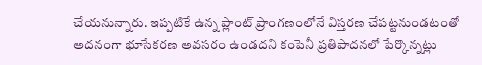చేయనున్నారు. ఇప్పటికే ఉన్న ప్లాంట్‌ ప్రాంగణంలోనే విస్తరణ చేపట్టనుండటంతో అదనంగా భూసేకరణ అవసరం ఉండదని కంపెనీ ప్రతిపాదనలో పేర్కొన్నట్లు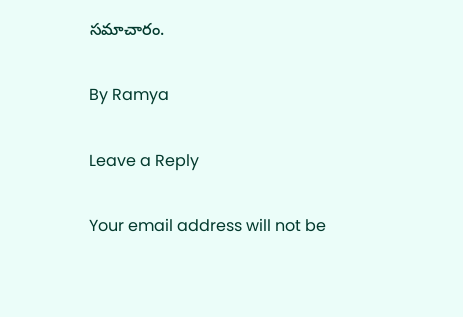సమాచారం.

By Ramya

Leave a Reply

Your email address will not be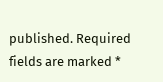published. Required fields are marked *